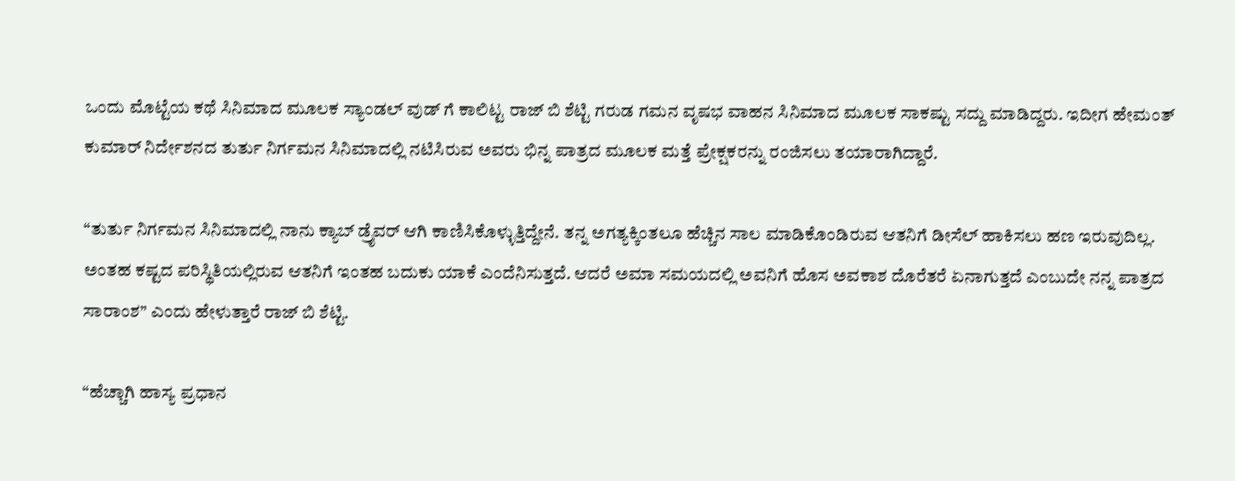ಒಂದು ಮೊಟ್ಟೆಯ ಕಥೆ ಸಿನಿಮಾದ ಮೂಲಕ ಸ್ಯಾಂಡಲ್ ವುಡ್ ಗೆ ಕಾಲಿಟ್ಟ ರಾಜ್ ಬಿ ಶೆಟ್ಟಿ ಗರುಡ ಗಮನ ವೃಷಭ ವಾಹನ ಸಿನಿಮಾದ ಮೂಲಕ ಸಾಕಷ್ಟು ಸದ್ದು ಮಾಡಿದ್ದರು. ಇದೀಗ ಹೇಮಂತ್ ಕುಮಾರ್ ನಿರ್ದೇಶನದ ತುರ್ತು ನಿರ್ಗಮನ ಸಿನಿಮಾದಲ್ಲಿ ನಟಿಸಿರುವ ಅವರು ಭಿನ್ನ ಪಾತ್ರದ ಮೂಲಕ ಮತ್ತೆ ಪ್ರೇಕ್ಷಕರನ್ನು ರಂಜಿಸಲು ತಯಾರಾಗಿದ್ದಾರೆ.

“ತುರ್ತು ನಿರ್ಗಮನ ಸಿನಿಮಾದಲ್ಲಿ ನಾನು ಕ್ಯಾಬ್‌ ಡ್ರೈವರ್‌ ಆಗಿ ಕಾಣಿಸಿಕೊಳ್ಳುತ್ತಿದ್ದೇನೆ. ತನ್ನ ಅಗತ್ಯಕ್ಕಿಂತಲೂ ಹೆಚ್ಚಿನ ಸಾಲ ಮಾಡಿಕೊಂಡಿರುವ ಆತನಿಗೆ ಡೀಸೆಲ್‌ ಹಾಕಿಸಲು ಹಣ ಇರುವುದಿಲ್ಲ. ಅಂತಹ ಕಷ್ಟದ ಪರಿಸ್ಥಿತಿಯಲ್ಲಿರುವ ಆತನಿಗೆ ಇಂತಹ ಬದುಕು ಯಾಕೆ ಎಂದೆನಿಸುತ್ತದೆ. ಆದರೆ ಅಮಾ ಸಮಯದಲ್ಲಿ ಅವನಿಗೆ ಹೊಸ ಅವಕಾಶ ದೊರೆತರೆ ಏನಾಗುತ್ತದೆ ಎಂಬುದೇ ನನ್ನ ಪಾತ್ರದ ಸಾರಾಂಶ” ಎಂದು ಹೇಳುತ್ತಾರೆ ರಾಜ್ ಬಿ ಶೆಟ್ಟಿ.

“ಹೆಚ್ಚಾಗಿ ಹಾಸ್ಯ ಪ್ರಧಾನ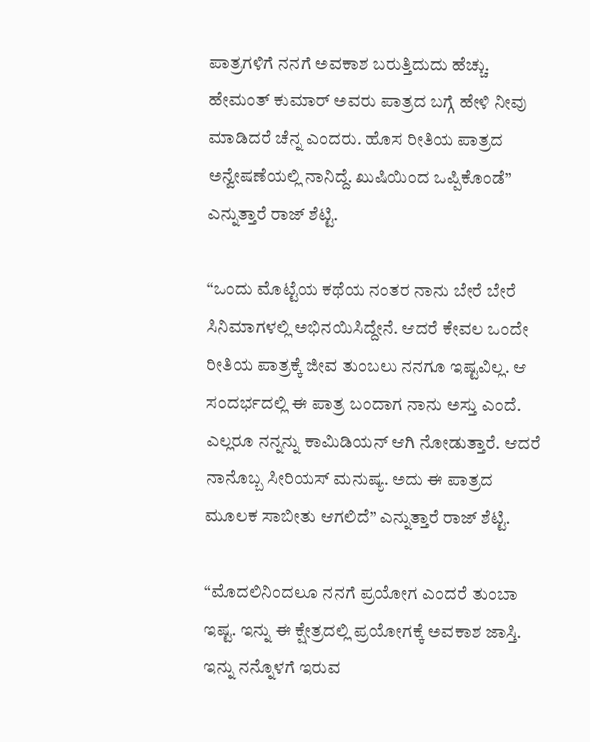ಪಾತ್ರಗಳಿಗೆ ನನಗೆ ಅವಕಾಶ ಬರುತ್ತಿದುದು ಹೆಚ್ಚು. ಹೇಮಂತ್ ಕುಮಾರ್ ಅವರು ಪಾತ್ರದ ಬಗ್ಗೆ ಹೇಳಿ ನೀವು ಮಾಡಿದರೆ ಚೆನ್ನ ಎಂದರು. ಹೊಸ ರೀತಿಯ ಪಾತ್ರದ ಅನ್ವೇಷಣೆಯಲ್ಲಿ ನಾನಿದ್ದೆ. ಖುಷಿಯಿಂದ ಒಪ್ಪಿಕೊಂಡೆ” ಎನ್ನುತ್ತಾರೆ ರಾಜ್ ಶೆಟ್ಟಿ.

“ಒಂದು ಮೊಟ್ಟೆಯ ಕಥೆಯ ನಂತರ ನಾನು ಬೇರೆ ಬೇರೆ ಸಿನಿಮಾಗಳಲ್ಲಿ ಅಭಿನಯಿಸಿದ್ದೇನೆ. ಆದರೆ ಕೇವಲ ಒಂದೇ ರೀತಿಯ ಪಾತ್ರಕ್ಕೆ ಜೀವ ತುಂಬಲು ನನಗೂ ಇಷ್ಟವಿಲ್ಲ. ಆ ಸಂದರ್ಭದಲ್ಲಿ ಈ ಪಾತ್ರ ಬಂದಾಗ ನಾನು ಅಸ್ತು ಎಂದೆ. ಎಲ್ಲರೂ ನನ್ನನ್ನು ಕಾಮಿಡಿಯನ್ ಆಗಿ ನೋಡುತ್ತಾರೆ. ಆದರೆ ನಾನೊಬ್ಬ ಸೀರಿಯಸ್ ಮನುಷ್ಯ. ಅದು ಈ ಪಾತ್ರದ ಮೂಲಕ ಸಾಬೀತು ಆಗಲಿದೆ” ಎನ್ನುತ್ತಾರೆ ರಾಜ್ ಶೆಟ್ಟಿ.

“ಮೊದಲಿನಿಂದಲೂ ನನಗೆ ಪ್ರಯೋಗ ಎಂದರೆ ತುಂಬಾ ಇಷ್ಟ. ಇನ್ನು ಈ ಕ್ಷೇತ್ರದಲ್ಲಿ ಪ್ರಯೋಗಕ್ಕೆ ಅವಕಾಶ ಜಾಸ್ತಿ. ಇನ್ನು ನನ್ನೊಳಗೆ ಇರುವ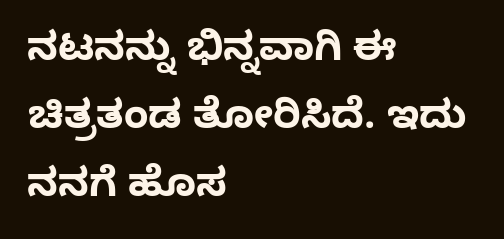ನಟನನ್ನು ಭಿನ್ನವಾಗಿ ಈ ಚಿತ್ರತಂಡ ತೋರಿಸಿದೆ. ಇದು ನನಗೆ ಹೊಸ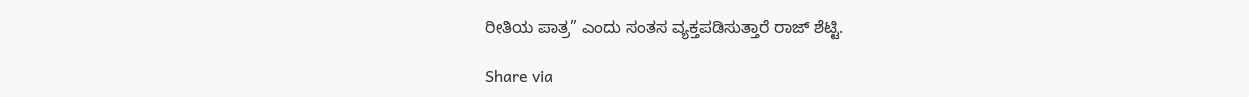ರೀತಿಯ ಪಾತ್ರ” ಎಂದು ಸಂತಸ ವ್ಯಕ್ತಪಡಿಸುತ್ತಾರೆ ರಾಜ್ ಶೆಟ್ಟಿ.

Share via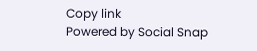Copy link
Powered by Social Snap